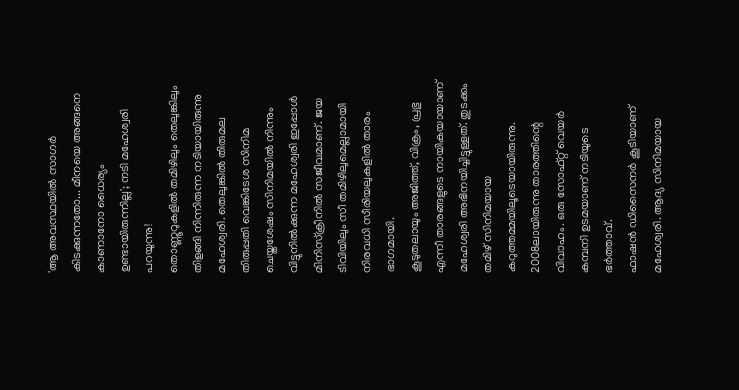'ആ അവസ്ഥയിൽ സാഗർ കിടക്കുന്നതോ... മീനയെ അങ്ങനെ കാണാനോ ധൈര്യം ഉണ്ടായിരുന്നില്ല'; നടി മഹേശ്വരി പറയുന്നു!
തൊണ്ണൂറുകളിൽ തമിഴിലും തെലുങ്കിലും തിളങ്ങി നിന്നിരുന്ന നടിയായിരുന്നു മഹേശ്വരി. തെലുങ്കിൽ തിരുമല തിരുപ്പതി വെങ്കിടേശ സിനിമ ചെയ്തശേഷം സിനിമയിൽ നിന്നും വിട്ടുനിൽക്കുന്ന മഹേശ്വരി ഇപ്പോൾ മിനിസ്ക്രീനിൽ സജീവമാണ്. ജയ ടിവിയിലും സീ തമിഴിലുമെല്ലാമായി നിരവധി സീരിയലുകളിൽ താരം ഭാഗമായി.
കൂടുതലായും അജിത്ത്, വിക്രം, പ്രഭു എന്നീ താരങ്ങളുടെ നായികയായാണ് മഹേശ്വരി അഭിനയിച്ചിട്ടുള്ളത്. തുടക്കം തമിഴ് സിനിമയായ കറുത്തമ്മയിലൂടെയായിരുന്നു. 2008ലായിരുന്നു താരത്തിന്റെ വിവാഹം. ഒരു സോഫ്റ്റ് വെയർ കമ്പനി ഉടമയാണ് നടിയുടെ ഭർത്താവ്.
ഫാഷൻ ഡിസൈനർ കൂടിയാണ് മഹേശ്വരി. ആദ്യ സിനിമയായ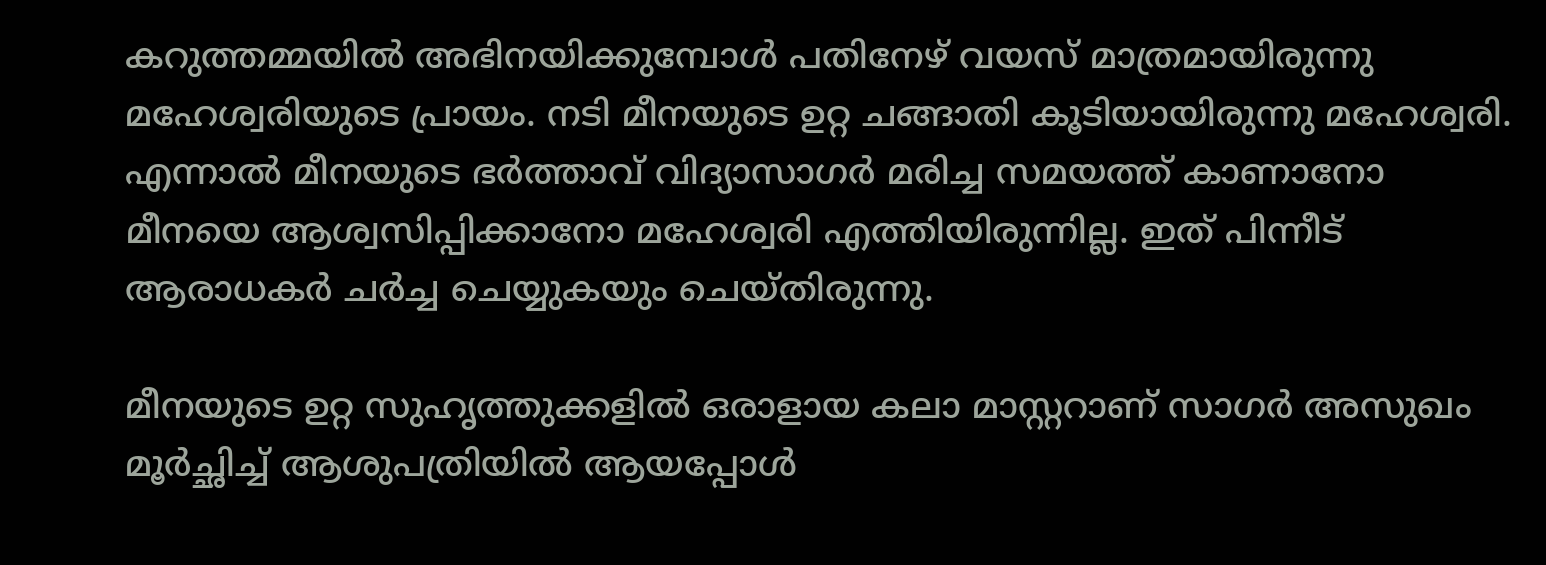കറുത്തമ്മയിൽ അഭിനയിക്കുമ്പോൾ പതിനേഴ് വയസ് മാത്രമായിരുന്നു മഹേശ്വരിയുടെ പ്രായം. നടി മീനയുടെ ഉറ്റ ചങ്ങാതി കൂടിയായിരുന്നു മഹേശ്വരി. എന്നാൽ മീനയുടെ ഭർത്താവ് വിദ്യാസാഗർ മരിച്ച സമയത്ത് കാണാനോ മീനയെ ആശ്വസിപ്പിക്കാനോ മഹേശ്വരി എത്തിയിരുന്നില്ല. ഇത് പിന്നീട് ആരാധകർ ചർച്ച ചെയ്യുകയും ചെയ്തിരുന്നു.

മീനയുടെ ഉറ്റ സുഹൃത്തുക്കളിൽ ഒരാളായ കലാ മാസ്റ്ററാണ് സാഗർ അസുഖം മൂർച്ഛിച്ച് ആശുപത്രിയിൽ ആയപ്പോൾ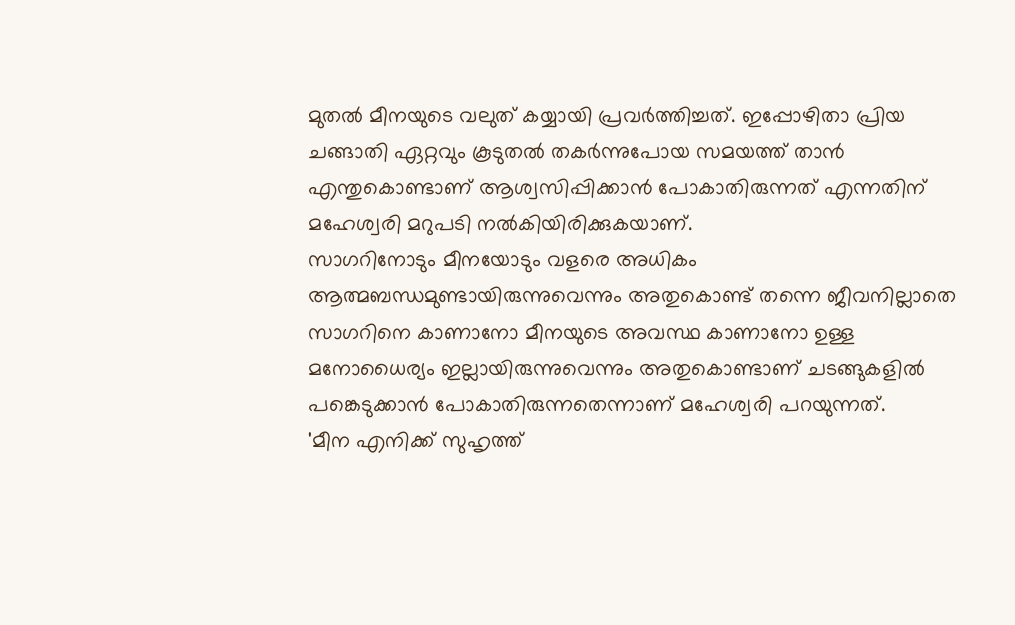മുതൽ മീനയുടെ വലുത് കയ്യായി പ്രവർത്തിച്ചത്. ഇപ്പോഴിതാ പ്രിയ ചങ്ങാതി ഏറ്റവും കൂടുതൽ തകർന്നുപോയ സമയത്ത് താൻ എന്തുകൊണ്ടാണ് ആശ്വസിപ്പിക്കാൻ പോകാതിരുന്നത് എന്നതിന് മഹേശ്വരി മറുപടി നൽകിയിരിക്കുകയാണ്.
സാഗറിനോടും മീനയോടും വളരെ അധികം ആത്മബന്ധമുണ്ടായിരുന്നുവെന്നും അതുകൊണ്ട് തന്നെ ജീവനില്ലാതെ സാഗറിനെ കാണാനോ മീനയുടെ അവസ്ഥ കാണാനോ ഉള്ള മനോധൈര്യം ഇല്ലായിരുന്നുവെന്നും അതുകൊണ്ടാണ് ചടങ്ങുകളിൽ പങ്കെടുക്കാൻ പോകാതിരുന്നതെന്നാണ് മഹേശ്വരി പറയുന്നത്.
'മീന എനിക്ക് സുഹൃത്ത്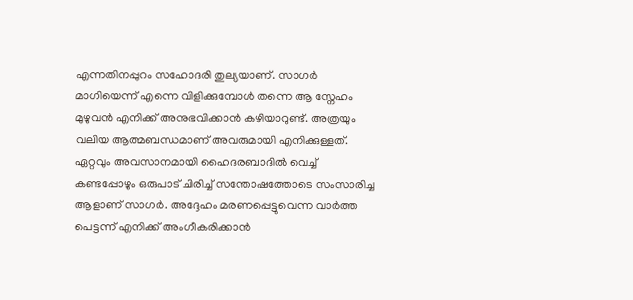എന്നതിനപ്പുറം സഹോദരി തുല്യയാണ്. സാഗർ മാഗിയെന്ന് എന്നെ വിളിക്കുമ്പോൾ തന്നെ ആ സ്നേഹം മുഴുവൻ എനിക്ക് അനുഭവിക്കാൻ കഴിയാറുണ്ട്. അത്രയും വലിയ ആത്മബന്ധമാണ് അവരുമായി എനിക്കുള്ളത്. ഏറ്റവും അവസാനമായി ഹൈദരബാദിൽ വെച്ച് കണ്ടപ്പോഴും ഒരുപാട് ചിരിച്ച് സന്തോഷത്തോടെ സംസാരിച്ച ആളാണ് സാഗർ. അദ്ദേഹം മരണപ്പെട്ടുവെന്ന വാർത്ത പെട്ടന്ന് എനിക്ക് അംഗീകരിക്കാൻ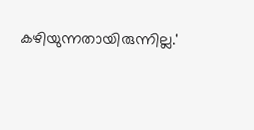കഴിയുന്നതായിരുന്നില്ല.'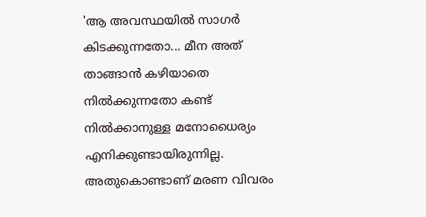'ആ അവസ്ഥയിൽ സാഗർ കിടക്കുന്നതോ... മീന അത് താങ്ങാൻ കഴിയാതെ നിൽക്കുന്നതോ കണ്ട് നിൽക്കാനുള്ള മനോധൈര്യം എനിക്കുണ്ടായിരുന്നില്ല. അതുകൊണ്ടാണ് മരണ വിവരം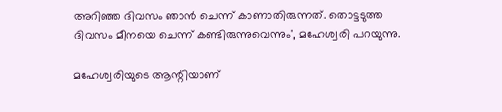അറിഞ്ഞ ദിവസം ഞാൻ ചെന്ന് കാണാതിരുന്നത്. തൊട്ടടുത്ത ദിവസം മീനയെ ചെന്ന് കണ്ടിരുന്നുവെന്നും', മഹേശ്വരി പറയുന്നു.

മഹേശ്വരിയുടെ ആന്റിയാണ്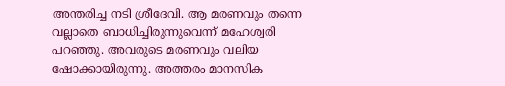അന്തരിച്ച നടി ശ്രീദേവി. ആ മരണവും തന്നെ വല്ലാതെ ബാധിച്ചിരുന്നുവെന്ന് മഹേശ്വരി പറഞ്ഞു. അവരുടെ മരണവും വലിയ ഷോക്കായിരുന്നു. അത്തരം മാനസിക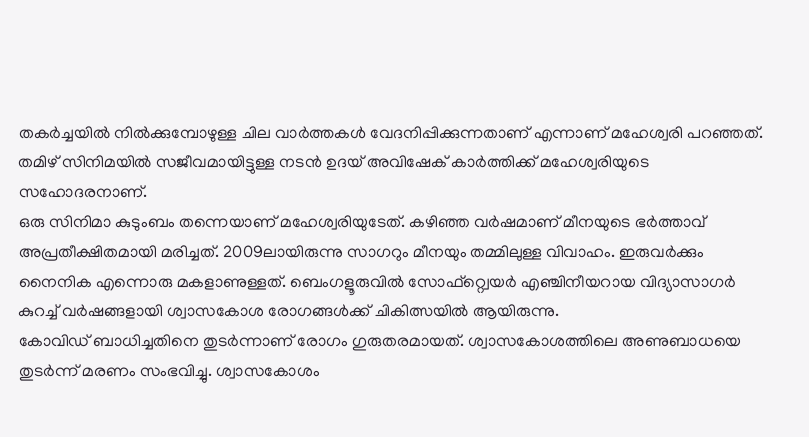തകർച്ചയിൽ നിൽക്കുമ്പോഴുള്ള ചില വാർത്തകൾ വേദനിപ്പിക്കുന്നതാണ് എന്നാണ് മഹേശ്വരി പറഞ്ഞത്. തമിഴ് സിനിമയിൽ സജീവമായിട്ടുള്ള നടൻ ഉദയ് അവിഷേക് കാർത്തിക്ക് മഹേശ്വരിയുടെ സഹോദരനാണ്.
ഒരു സിനിമാ കുടുംബം തന്നെയാണ് മഹേശ്വരിയുടേത്. കഴിഞ്ഞ വർഷമാണ് മീനയുടെ ഭർത്താവ് അപ്രതീക്ഷിതമായി മരിച്ചത്. 2009ലായിരുന്നു സാഗറും മീനയും തമ്മിലുള്ള വിവാഹം. ഇരുവർക്കും നൈനിക എന്നൊരു മകളാണുള്ളത്. ബെംഗളൂരുവിൽ സോഫ്റ്റ്വെയർ എഞ്ചിനീയറായ വിദ്യാസാഗർ കുറച്ച് വർഷങ്ങളായി ശ്വാസകോശ രോഗങ്ങൾക്ക് ചികിത്സയിൽ ആയിരുന്നു.
കോവിഡ് ബാധിച്ചതിനെ തുടർന്നാണ് രോഗം ഗുരുതരമായത്. ശ്വാസകോശത്തിലെ അണുബാധയെ തുടർന്ന് മരണം സംഭവിച്ചു. ശ്വാസകോശം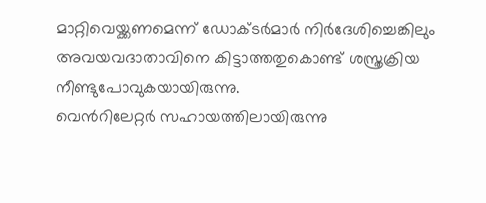മാറ്റിവെയ്ക്കണമെന്ന് ഡോക്ടർമാർ നിർദേശിച്ചെങ്കിലും അവയവദാതാവിനെ കിട്ടാത്തതുകൊണ്ട് ശസ്ത്രക്രിയ നീണ്ടുപോവുകയായിരുന്നു.
വെൻറിലേറ്റർ സഹായത്തിലായിരുന്നു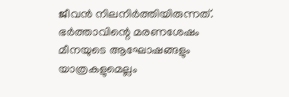ജീവൻ നിലനിർത്തിയിരുന്നത്. ഭർത്താവിന്റെ മരണശേഷം മീനയുടെ ആഘോഷങ്ങളും യാത്രകളുമെല്ലം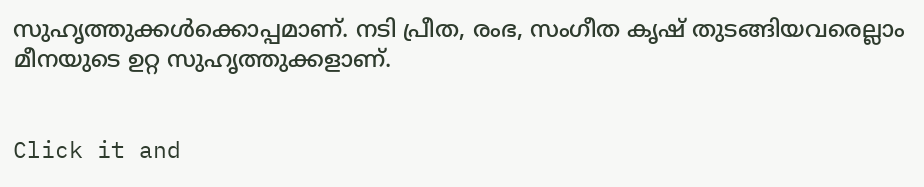സുഹൃത്തുക്കൾക്കൊപ്പമാണ്. നടി പ്രീത, രംഭ, സംഗീത കൃഷ് തുടങ്ങിയവരെല്ലാം മീനയുടെ ഉറ്റ സുഹൃത്തുക്കളാണ്.


Click it and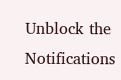Unblock the Notifications